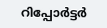റിപ്പോര്‍ട്ടര്‍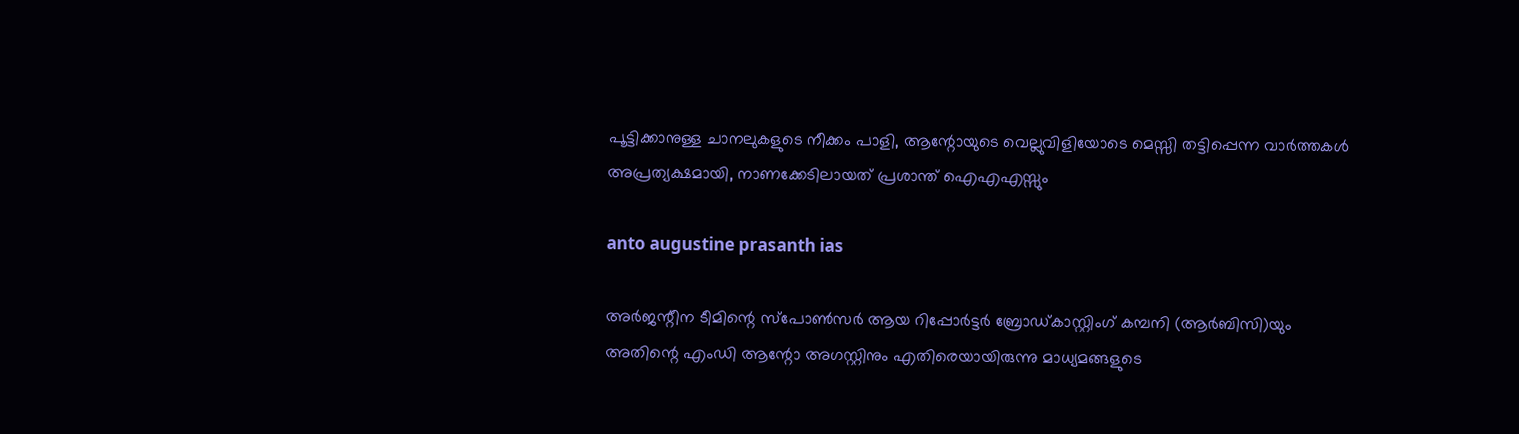പൂട്ടിക്കാനുള്ള ചാനലുകളുടെ നീക്കം പാളി, ആന്റോയുടെ വെല്ലുവിളിയോടെ മെസ്സി തട്ടിപ്പെന്ന വാര്‍ത്തകള്‍ അപ്രത്യക്ഷമായി, നാണക്കേടിലായത് പ്രശാന്ത് ഐഎഎസ്സും

anto augustine prasanth ias

അര്‍ജന്റീന ടീമിന്റെ സ്‌പോണ്‍സര്‍ ആയ റിപ്പോര്‍ട്ടര്‍ ബ്രോഡ്കാസ്റ്റിംഗ് കമ്പനി (ആര്‍ബിസി)യും അതിന്റെ എംഡി ആന്റോ അഗസ്റ്റിനും എതിരെയായിരുന്നു മാധ്യമങ്ങളുടെ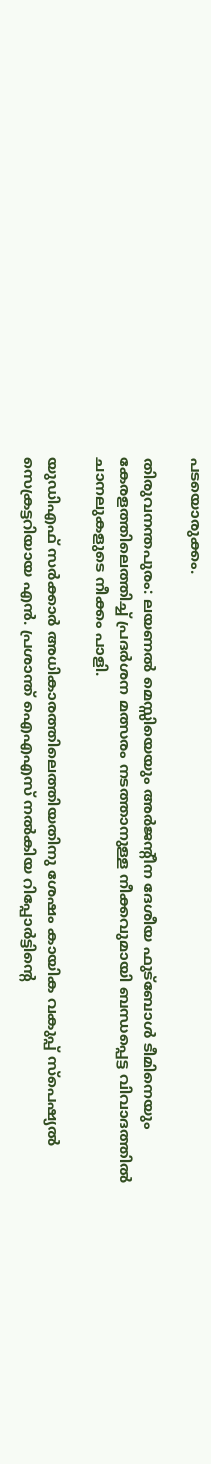പടയൊരുക്കം.

തിരുവനന്തപുരം: ലയണല്‍ മെസ്സിയെയും അര്‍ജന്റീന ദേശീയ ഫുട്‌ബോള്‍ ടീമിനെയും കേരളത്തിലെത്തിച്ച് പ്രദര്‍ശന മത്സരം നടത്താനുള്ള നീക്കവുമായി ബന്ധപ്പെട്ട വിവാദത്തില്‍ ചാനലുകളുടെ നീക്കം പാളി.

യുഡിഎഫ് സര്‍ക്കാര്‍ അധികാരത്തിലെത്തിയതിനു ശേഷം കായിക വകുപ്പ് സ്‌പെഷ്യല്‍ സെക്രട്ടറിയായ എന്‍. പ്രശാന്ത് ഐഎഎസ് നല്‍കിയ റിപ്പോര്‍ട്ടിന്റെ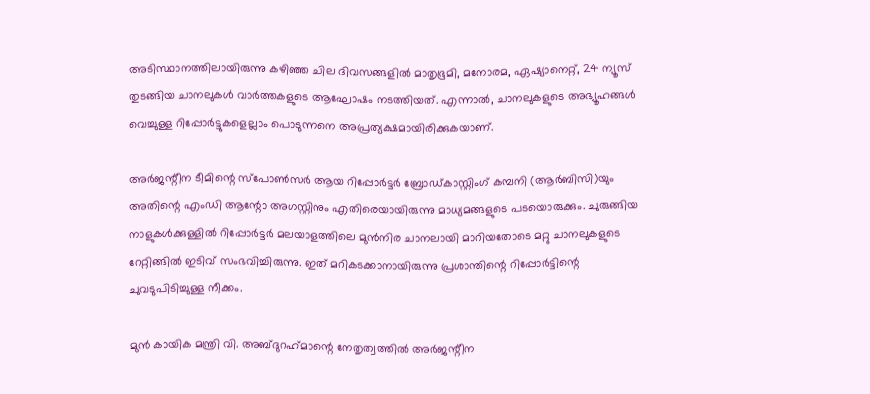അടിസ്ഥാനത്തിലായിരുന്നു കഴിഞ്ഞ ചില ദിവസങ്ങളില്‍ മാതൃഭൂമി, മനോരമ, ഏഷ്യാനെറ്റ്, 24 ന്യൂസ് തുടങ്ങിയ ചാനലുകള്‍ വാര്‍ത്തകളുടെ ആഘോഷം നടത്തിയത്. എന്നാല്‍, ചാനലുകളുടെ അഭ്യൂഹങ്ങള്‍ വെച്ചുള്ള റിപ്പോര്‍ട്ടുകളെല്ലാം പൊടുന്നനെ അപ്രത്യക്ഷമായിരിക്കുകയാണ്.

അര്‍ജന്റീന ടീമിന്റെ സ്‌പോണ്‍സര്‍ ആയ റിപ്പോര്‍ട്ടര്‍ ബ്രോഡ്കാസ്റ്റിംഗ് കമ്പനി (ആര്‍ബിസി)യും അതിന്റെ എംഡി ആന്റോ അഗസ്റ്റിനും എതിരെയായിരുന്നു മാധ്യമങ്ങളുടെ പടയൊരുക്കും. ചുരുങ്ങിയ നാളുകള്‍ക്കുള്ളില്‍ റിപ്പോര്‍ട്ടര്‍ മലയാളത്തിലെ മുന്‍നിര ചാനലായി മാറിയതോടെ മറ്റു ചാനലുകളുടെ റേറ്റിങ്ങില്‍ ഇടിവ് സംഭവിച്ചിരുന്നു. ഇത് മറികടക്കാനായിരുന്നു പ്രശാന്തിന്റെ റിപ്പോര്‍ട്ടിന്റെ ചുവടുപിടിച്ചുള്ള നീക്കം.

മുന്‍ കായിക മന്ത്രി വി. അബ്ദുറഹ്‌മാന്റെ നേതൃത്വത്തില്‍ അര്‍ജന്റീന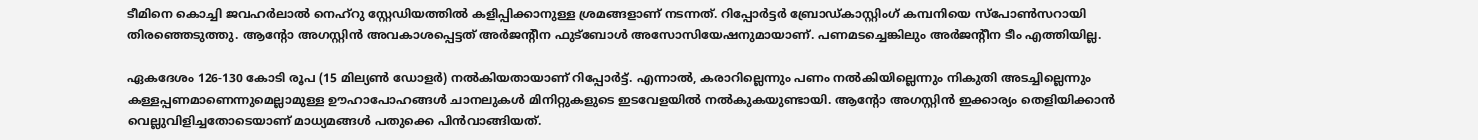ടീമിനെ കൊച്ചി ജവഹര്‍ലാല്‍ നെഹ്‌റു സ്റ്റേഡിയത്തില്‍ കളിപ്പിക്കാനുള്ള ശ്രമങ്ങളാണ് നടന്നത്. റിപ്പോര്‍ട്ടര്‍ ബ്രോഡ്കാസ്റ്റിംഗ് കമ്പനിയെ സ്‌പോണ്‍സറായി തിരഞ്ഞെടുത്തു. ആന്റോ അഗസ്റ്റിന്‍ അവകാശപ്പെട്ടത് അര്‍ജന്റീന ഫുട്‌ബോള്‍ അസോസിയേഷനുമായാണ്. പണമടച്ചെങ്കിലും അര്‍ജന്റീന ടീം എത്തിയില്ല.

ഏകദേശം 126-130 കോടി രൂപ (15 മില്യണ്‍ ഡോളര്‍) നല്‍കിയതായാണ് റിപ്പോര്‍ട്ട്. എന്നാല്‍, കരാറില്ലെന്നും പണം നല്‍കിയില്ലെന്നും നികുതി അടച്ചില്ലെന്നും കള്ളപ്പണമാണെന്നുമെല്ലാമുള്ള ഊഹാപോഹങ്ങള്‍ ചാനലുകള്‍ മിനിറ്റുകളുടെ ഇടവേളയില്‍ നല്‍കുകയുണ്ടായി. ആന്റോ അഗസ്റ്റിന്‍ ഇക്കാര്യം തെളിയിക്കാന്‍ വെല്ലുവിളിച്ചതോടെയാണ് മാധ്യമങ്ങള്‍ പതുക്കെ പിന്‍വാങ്ങിയത്.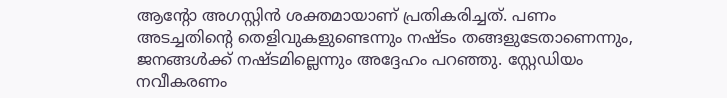ആന്റോ അഗസ്റ്റിന്‍ ശക്തമായാണ് പ്രതികരിച്ചത്. പണം അടച്ചതിന്റെ തെളിവുകളുണ്ടെന്നും നഷ്ടം തങ്ങളുടേതാണെന്നും, ജനങ്ങള്‍ക്ക് നഷ്ടമില്ലെന്നും അദ്ദേഹം പറഞ്ഞു. സ്റ്റേഡിയം നവീകരണം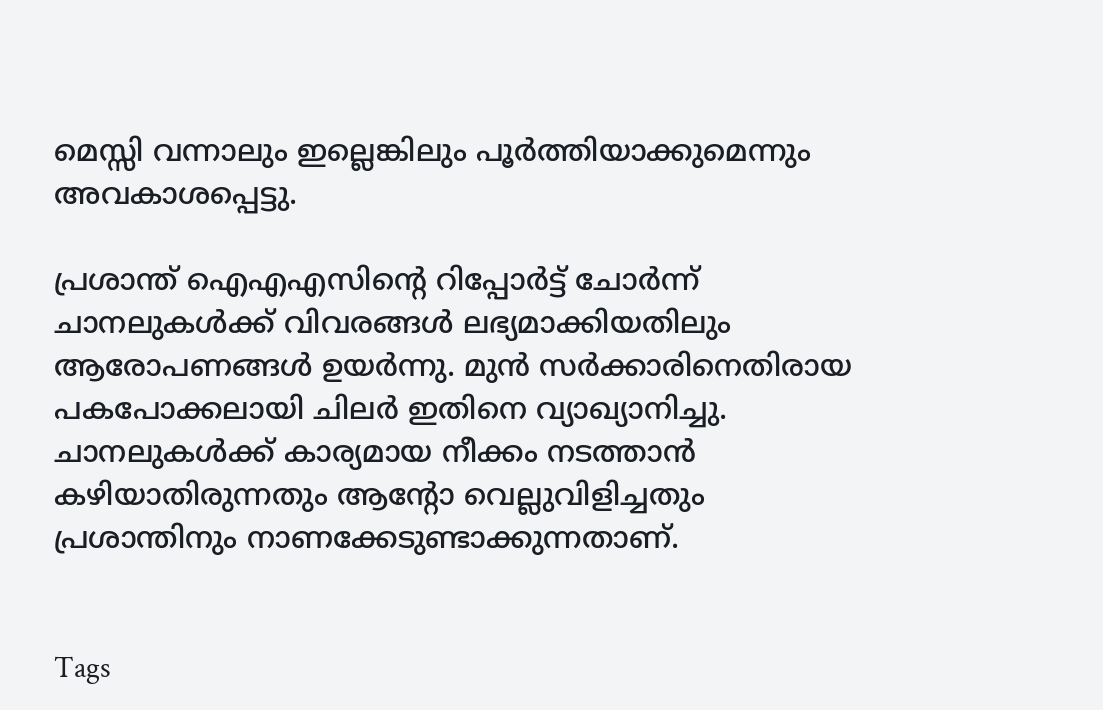മെസ്സി വന്നാലും ഇല്ലെങ്കിലും പൂര്‍ത്തിയാക്കുമെന്നും അവകാശപ്പെട്ടു.

പ്രശാന്ത് ഐഎഎസിന്റെ റിപ്പോര്‍ട്ട് ചോര്‍ന്ന് ചാനലുകള്‍ക്ക് വിവരങ്ങള്‍ ലഭ്യമാക്കിയതിലും ആരോപണങ്ങള്‍ ഉയര്‍ന്നു. മുന്‍ സര്‍ക്കാരിനെതിരായ പകപോക്കലായി ചിലര്‍ ഇതിനെ വ്യാഖ്യാനിച്ചു. ചാനലുകള്‍ക്ക് കാര്യമായ നീക്കം നടത്താന്‍ കഴിയാതിരുന്നതും ആന്റോ വെല്ലുവിളിച്ചതും പ്രശാന്തിനും നാണക്കേടുണ്ടാക്കുന്നതാണ്.


Tags